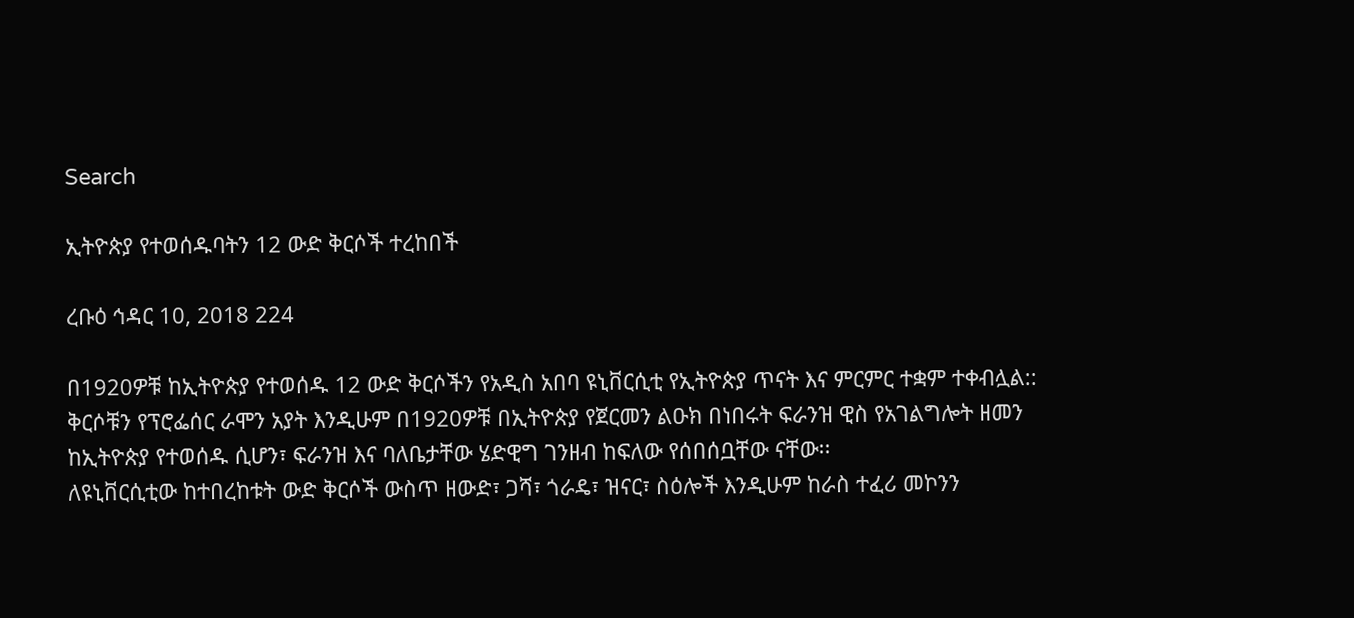Search

ኢትዮጵያ የተወሰዱባትን 12 ውድ ቅርሶች ተረከበች

ረቡዕ ኅዳር 10, 2018 224

በ1920ዎቹ ከኢትዮጵያ የተወሰዱ 12 ውድ ቅርሶችን የአዲስ አበባ ዩኒቨርሲቲ የኢትዮጵያ ጥናት እና ምርምር ተቋም ተቀብሏል::
ቅርሶቹን የፕሮፌሰር ራሞን አያት እንዲሁም በ1920ዎቹ በኢትዮጵያ የጀርመን ልዑክ በነበሩት ፍራንዝ ዊስ የአገልግሎት ዘመን ከኢትዮጵያ የተወሰዱ ሲሆን፣ ፍራንዝ እና ባለቤታቸው ሄድዊግ ገንዘብ ከፍለው የሰበሰቧቸው ናቸው፡፡
ለዩኒቨርሲቲው ከተበረከቱት ውድ ቅርሶች ውስጥ ዘውድ፣ ጋሻ፣ ጎራዴ፣ ዝናር፣ ስዕሎች እንዲሁም ከራስ ተፈሪ መኮንን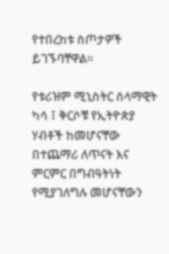የተበረከቱ ስጦታዎች ይገኙባቸዋል፡፡

የቱሪዝም ሚኒስትር ሰላማዊት ካሳ ፤ ቅርሶቹ የኢትዮጵያ ሃብቶች ከመሆናቸው በተጨማሪ ለጥናት እና ምርምር በግብዓትነት የሚያገለግሉ መሆናቸውን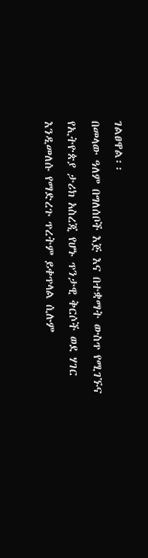ገልፀዋል፡፡
በመላው ዓለም በግለሰቦች እጅ እና በተቋማት ውስጥ የሚገኙና የኢትዮጵያ ታሪክ አስረጂ የሆኑ ጥንታዊ ቅርሶች ወደ ሃገር እንዲመለሱ የማድረጉ ጥረትም ይቀጥላል ሲሉም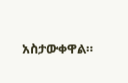አስታውቀዋል።